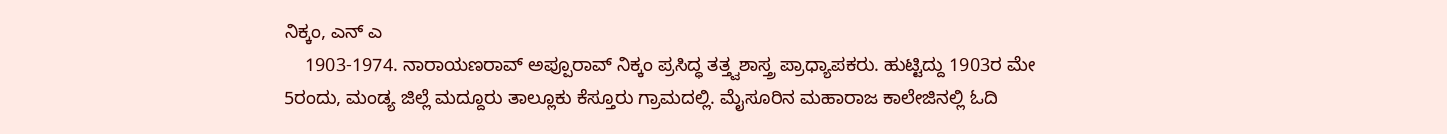ನಿಕ್ಕಂ, ಎನ್ ಎ
    1903-1974. ನಾರಾಯಣರಾವ್ ಅಪ್ಪೂರಾವ್ ನಿಕ್ಕಂ ಪ್ರಸಿದ್ಧ ತತ್ತ್ವಶಾಸ್ತ್ರ ಪ್ರಾಧ್ಯಾಪಕರು. ಹುಟ್ಟಿದ್ದು 1903ರ ಮೇ 5ರಂದು, ಮಂಡ್ಯ ಜಿಲ್ಲೆ ಮದ್ದೂರು ತಾಲ್ಲೂಕು ಕೆಸ್ತೂರು ಗ್ರಾಮದಲ್ಲಿ. ಮೈಸೂರಿನ ಮಹಾರಾಜ ಕಾಲೇಜಿನಲ್ಲಿ ಓದಿ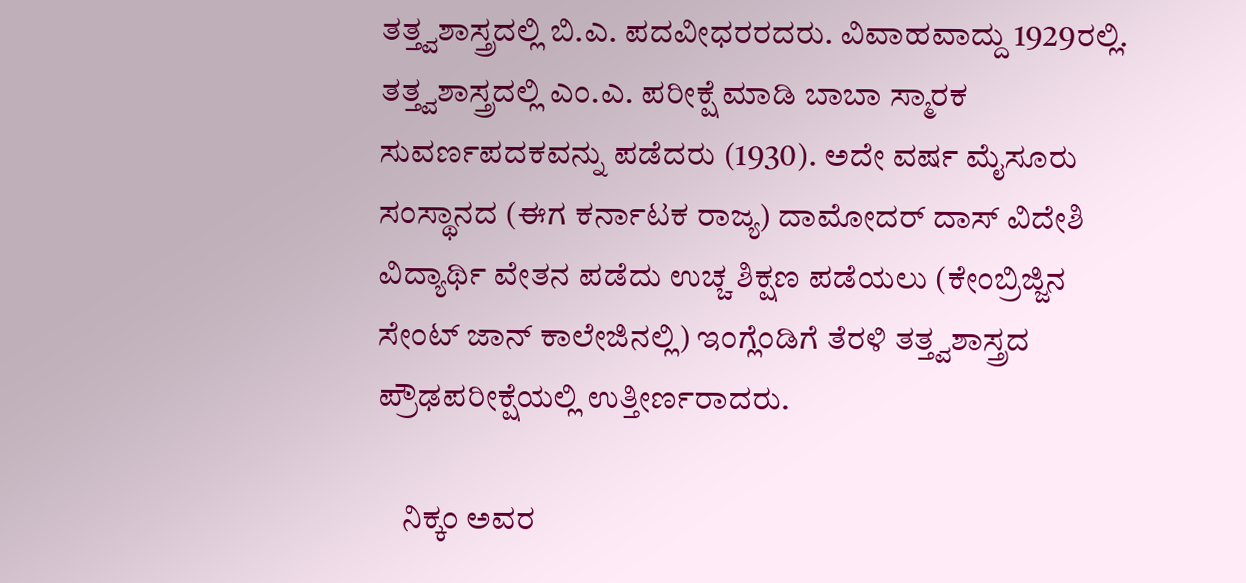ತತ್ತ್ವಶಾಸ್ತ್ರದಲ್ಲಿ ಬಿ.ಎ. ಪದವೀಧರರದರು. ವಿವಾಹವಾದ್ದು 1929ರಲ್ಲಿ. ತತ್ತ್ವಶಾಸ್ತ್ರದಲ್ಲಿ ಎಂ.ಎ. ಪರೀಕ್ಷೆ ಮಾಡಿ ಬಾಬಾ ಸ್ಮಾರಕ ಸುವರ್ಣಪದಕವನ್ನು ಪಡೆದರು (1930). ಅದೇ ವರ್ಷ ಮೈಸೂರು ಸಂಸ್ಥಾನದ (ಈಗ ಕರ್ನಾಟಕ ರಾಜ್ಯ) ದಾಮೋದರ್ ದಾಸ್ ವಿದೇಶಿ ವಿದ್ಯಾರ್ಥಿ ವೇತನ ಪಡೆದು ಉಚ್ಚ ಶಿಕ್ಷಣ ಪಡೆಯಲು (ಕೇಂಬ್ರಿಜ್ಜಿನ ಸೇಂಟ್ ಜಾನ್ ಕಾಲೇಜಿನಲ್ಲಿ) ಇಂಗ್ಲೆಂಡಿಗೆ ತೆರಳಿ ತತ್ತ್ವಶಾಸ್ತ್ರದ ಪ್ರೌಢಪರೀಕ್ಷೆಯಲ್ಲಿ ಉತ್ತೀರ್ಣರಾದರು.

    ನಿಕ್ಕಂ ಅವರ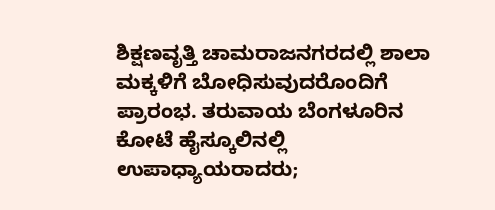ಶಿಕ್ಷಣವೃತ್ತಿ ಚಾಮರಾಜನಗರದಲ್ಲಿ ಶಾಲಾ ಮಕ್ಕಳಿಗೆ ಬೋಧಿಸುವುದರೊಂದಿಗೆ ಪ್ರಾರಂಭ. ತರುವಾಯ ಬೆಂಗಳೂರಿನ ಕೋಟೆ ಹೈಸ್ಕೂಲಿನಲ್ಲಿ ಉಪಾಧ್ಯಾಯರಾದರು;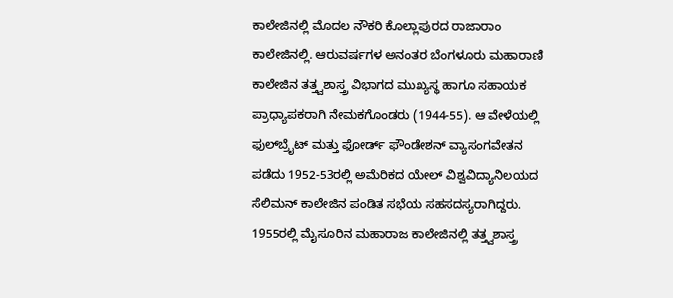ಕಾಲೇಜಿನಲ್ಲಿ ಮೊದಲ ನೌಕರಿ ಕೊಲ್ಲಾಪುರದ ರಾಜಾರಾಂ ಕಾಲೇಜಿನಲ್ಲಿ. ಆರುವರ್ಷಗಳ ಅನಂತರ ಬೆಂಗಳೂರು ಮಹಾರಾಣಿ ಕಾಲೇಜಿನ ತತ್ತ್ವಶಾಸ್ತ್ರ ವಿಭಾಗದ ಮುಖ್ಯಸ್ಥ ಹಾಗೂ ಸಹಾಯಕ ಪ್ರಾಧ್ಯಾಪಕರಾಗಿ ನೇಮಕಗೊಂಡರು (1944-55). ಆ ವೇಳೆಯಲ್ಲಿ ಫುಲ್‍ಬ್ರೈಟ್ ಮತ್ತು ಫೋರ್ಡ್ ಫೌಂಡೇಶನ್ ವ್ಯಾಸಂಗವೇತನ ಪಡೆದು 1952-53ರಲ್ಲಿ ಅಮೆರಿಕದ ಯೇಲ್ ವಿಶ್ವವಿದ್ಯಾನಿಲಯದ ಸೆಲಿಮನ್ ಕಾಲೇಜಿನ ಪಂಡಿತ ಸಭೆಯ ಸಹಸದಸ್ಯರಾಗಿದ್ದರು. 1955ರಲ್ಲಿ ಮೈಸೂರಿನ ಮಹಾರಾಜ ಕಾಲೇಜಿನಲ್ಲಿ ತತ್ತ್ವಶಾಸ್ತ್ರ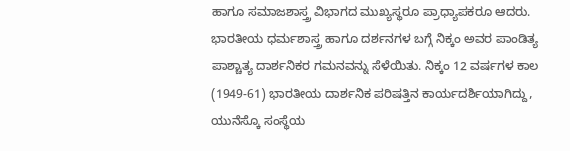ಹಾಗೂ ಸಮಾಜಶಾಸ್ತ್ರ ವಿಭಾಗದ ಮುಖ್ಯಸ್ಥರೂ ಪ್ರಾಧ್ಯಾಪಕರೂ ಆದರು. ಭಾರತೀಯ ಧರ್ಮಶಾಸ್ತ್ರ ಹಾಗೂ ದರ್ಶನಗಳ ಬಗ್ಗೆ ನಿಕ್ಕಂ ಅವರ ಪಾಂಡಿತ್ಯ ಪಾಶ್ಚಾತ್ಯ ದಾರ್ಶನಿಕರ ಗಮನವನ್ನು ಸೆಳೆಯಿತು. ನಿಕ್ಕಂ 12 ವರ್ಷಗಳ ಕಾಲ (1949-61) ಭಾರತೀಯ ದಾರ್ಶನಿಕ ಪರಿಷತ್ತಿನ ಕಾರ್ಯದರ್ಶಿಯಾಗಿದ್ದು, ಯುನೆಸ್ಕೊ ಸಂಸ್ಥೆಯ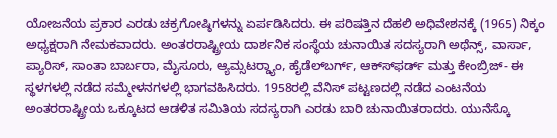ಯೋಜನೆಯ ಪ್ರಕಾರ ಎರಡು ಚಕ್ರಗೋಷ್ಠಿಗಳನ್ನು ಏರ್ಪಡಿಸಿದರು. ಈ ಪರಿಷತ್ತಿನ ದೆಹಲಿ ಅಧಿವೇಶನಕ್ಕೆ (1965) ನಿಕ್ಕಂ ಅಧ್ಯಕ್ಷರಾಗಿ ನೇಮಕವಾದರು. ಅಂತರರಾಷ್ಟ್ರೀಯ ದಾರ್ಶನಿಕ ಸಂಸ್ಥೆಯ ಚುನಾಯಿತ ಸದಸ್ಯರಾಗಿ ಅಥೆನ್ಸ್, ವಾರ್ಸಾ, ಪ್ಯಾರಿಸ್, ಸಾಂತಾ ಬಾರ್ಬರಾ, ಮೈಸೂರು, ಆ್ಯಮ್ಸಟರ್‍ಡ್ಯಾಂ, ಹೈಡೆಲ್‍ಬರ್ಗ್, ಆಕ್ಸ್‍ಫರ್ಡ್ ಮತ್ತು ಕೇಂಬ್ರಿಜ್- ಈ ಸ್ಥಳಗಳಲ್ಲಿ ನಡೆದ ಸಮ್ಮೇಳನಗಳಲ್ಲಿ ಭಾಗವಹಿಸಿದರು. 1958ರಲ್ಲಿ ವೆನಿಸ್ ಪಟ್ಟಣದಲ್ಲಿ ನಡೆದ ಎಂಟನೆಯ ಅಂತರರಾಷ್ಟ್ರೀಯ ಒಕ್ಕೂಟದ ಆಡಳಿತ ಸಮಿತಿಯ ಸದಸ್ಯರಾಗಿ ಎರಡು ಬಾರಿ ಚುನಾಯಿತರಾದರು. ಯುನೆಸ್ಕೊ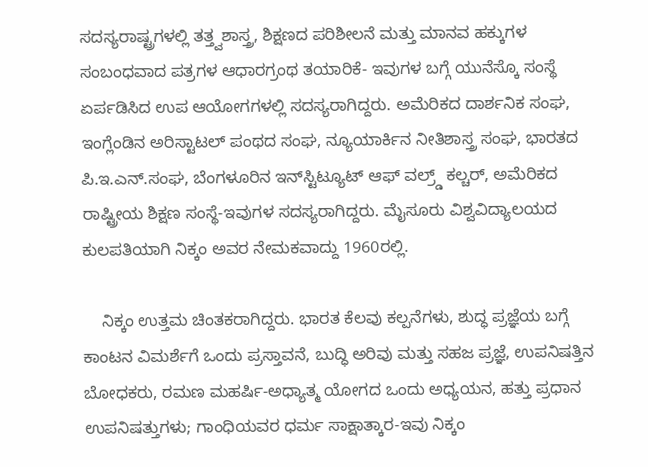ಸದಸ್ಯರಾಷ್ಟ್ರಗಳಲ್ಲಿ ತತ್ತ್ವಶಾಸ್ತ್ರ, ಶಿಕ್ಷಣದ ಪರಿಶೀಲನೆ ಮತ್ತು ಮಾನವ ಹಕ್ಕುಗಳ ಸಂಬಂಧವಾದ ಪತ್ರಗಳ ಆಧಾರಗ್ರಂಥ ತಯಾರಿಕೆ- ಇವುಗಳ ಬಗ್ಗೆ ಯುನೆಸ್ಕೊ ಸಂಸ್ಥೆ ಏರ್ಪಡಿಸಿದ ಉಪ ಆಯೋಗಗಳಲ್ಲಿ ಸದಸ್ಯರಾಗಿದ್ದರು. ಅಮೆರಿಕದ ದಾರ್ಶನಿಕ ಸಂಘ, ಇಂಗ್ಲೆಂಡಿನ ಅರಿಸ್ಟಾಟಲ್ ಪಂಥದ ಸಂಘ, ನ್ಯೂಯಾರ್ಕಿನ ನೀತಿಶಾಸ್ತ್ರ ಸಂಘ, ಭಾರತದ ಪಿ.ಇ.ಎನ್.ಸಂಘ, ಬೆಂಗಳೂರಿನ ಇನ್‍ಸ್ಟಿಟ್ಯೂಟ್ ಆಫ್ ವಲ್ರ್ಡ್ ಕಲ್ಚರ್, ಅಮೆರಿಕದ ರಾಷ್ಟ್ರೀಯ ಶಿಕ್ಷಣ ಸಂಸ್ಥೆ-ಇವುಗಳ ಸದಸ್ಯರಾಗಿದ್ದರು. ಮೈಸೂರು ವಿಶ್ವವಿದ್ಯಾಲಯದ ಕುಲಪತಿಯಾಗಿ ನಿಕ್ಕಂ ಅವರ ನೇಮಕವಾದ್ದು 1960ರಲ್ಲಿ.

    ನಿಕ್ಕಂ ಉತ್ತಮ ಚಿಂತಕರಾಗಿದ್ದರು. ಭಾರತ ಕೆಲವು ಕಲ್ಪನೆಗಳು, ಶುದ್ಧ ಪ್ರಜ್ಞೆಯ ಬಗ್ಗೆ ಕಾಂಟನ ವಿಮರ್ಶೆಗೆ ಒಂದು ಪ್ರಸ್ತಾವನೆ, ಬುದ್ಧಿ ಅರಿವು ಮತ್ತು ಸಹಜ ಪ್ರಜ್ಞೆ, ಉಪನಿಷತ್ತಿನ ಬೋಧಕರು, ರಮಣ ಮಹರ್ಷಿ-ಅಧ್ಯಾತ್ಮ ಯೋಗದ ಒಂದು ಅಧ್ಯಯನ, ಹತ್ತು ಪ್ರಧಾನ ಉಪನಿಷತ್ತುಗಳು; ಗಾಂಧಿಯವರ ಧರ್ಮ ಸಾಕ್ಷಾತ್ಕಾರ-ಇವು ನಿಕ್ಕಂ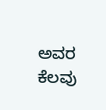ಅವರ ಕೆಲವು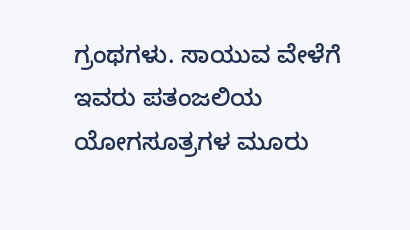ಗ್ರಂಥಗಳು. ಸಾಯುವ ವೇಳೆಗೆ ಇವರು ಪತಂಜಲಿಯ ಯೋಗಸೂತ್ರಗಳ ಮೂರು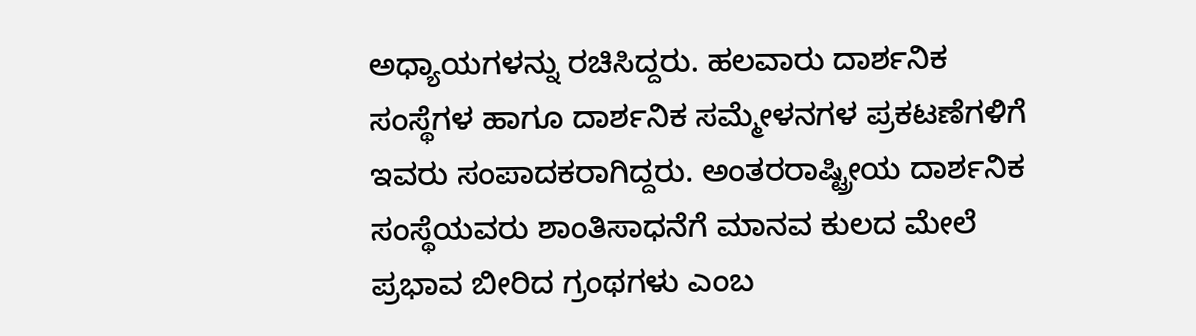ಅಧ್ಯಾಯಗಳನ್ನು ರಚಿಸಿದ್ದರು. ಹಲವಾರು ದಾರ್ಶನಿಕ ಸಂಸ್ಥೆಗಳ ಹಾಗೂ ದಾರ್ಶನಿಕ ಸಮ್ಮೇಳನಗಳ ಪ್ರಕಟಣೆಗಳಿಗೆ ಇವರು ಸಂಪಾದಕರಾಗಿದ್ದರು. ಅಂತರರಾಷ್ಟ್ರೀಯ ದಾರ್ಶನಿಕ ಸಂಸ್ಥೆಯವರು ಶಾಂತಿಸಾಧನೆಗೆ ಮಾನವ ಕುಲದ ಮೇಲೆ ಪ್ರಭಾವ ಬೀರಿದ ಗ್ರಂಥಗಳು ಎಂಬ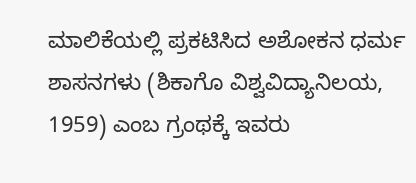ಮಾಲಿಕೆಯಲ್ಲಿ ಪ್ರಕಟಿಸಿದ ಅಶೋಕನ ಧರ್ಮ ಶಾಸನಗಳು (ಶಿಕಾಗೊ ವಿಶ್ವವಿದ್ಯಾನಿಲಯ, 1959) ಎಂಬ ಗ್ರಂಥಕ್ಕೆ ಇವರು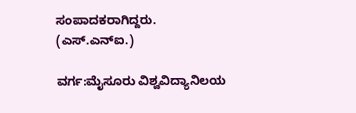ಸಂಪಾದಕರಾಗಿದ್ದರು.
(ಎಸ್.ಎನ್‍ಐ.)

ವರ್ಗ:ಮೈಸೂರು ವಿಶ್ವವಿದ್ಯಾನಿಲಯ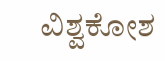ವಿಶ್ವಕೋಶ